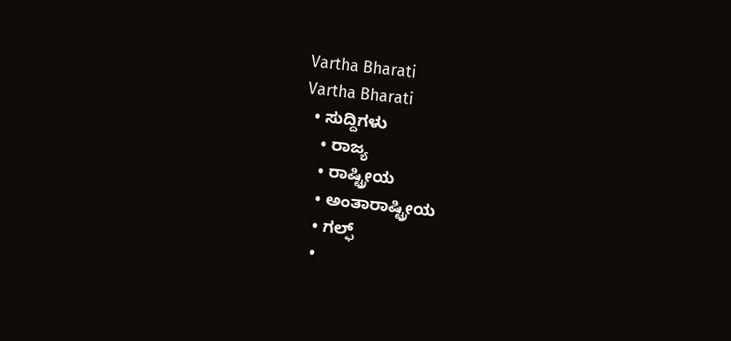Vartha Bharati
Vartha Bharati
  • ಸುದ್ದಿಗಳು
    • ರಾಜ್ಯ
    • ರಾಷ್ಟ್ರೀಯ
    • ಅಂತಾರಾಷ್ಟ್ರೀಯ
    • ಗಲ್ಫ್
    •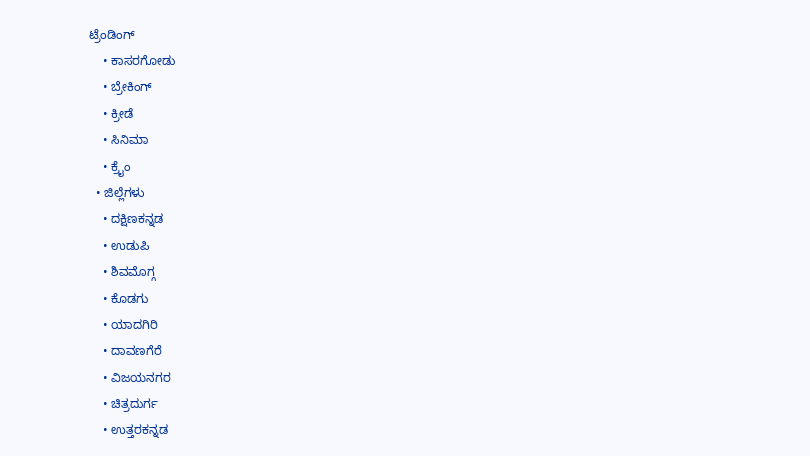ಟ್ರೆಂಡಿಂಗ್
    • ಕಾಸರಗೋಡು
    • ಬ್ರೇಕಿಂಗ್
    • ಕ್ರೀಡೆ
    • ಸಿನಿಮಾ
    • ಕ್ರೈಂ
  • ಜಿಲ್ಲೆಗಳು
    • ದಕ್ಷಿಣಕನ್ನಡ
    • ಉಡುಪಿ
    • ಶಿವಮೊಗ್ಗ
    • ಕೊಡಗು
    • ಯಾದಗಿರಿ
    • ದಾವಣಗೆರೆ
    • ವಿಜಯನಗರ
    • ಚಿತ್ರದುರ್ಗ
    • ಉತ್ತರಕನ್ನಡ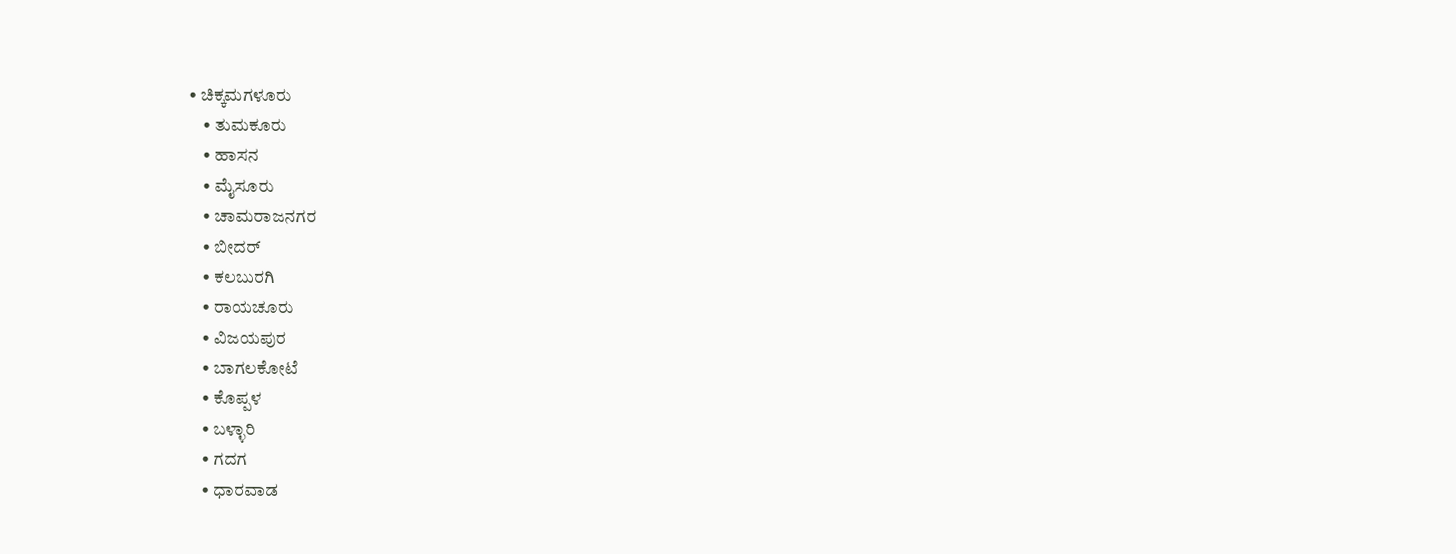• ಚಿಕ್ಕಮಗಳೂರು
    • ತುಮಕೂರು
    • ಹಾಸನ
    • ಮೈಸೂರು
    • ಚಾಮರಾಜನಗರ
    • ಬೀದರ್‌
    • ಕಲಬುರಗಿ
    • ರಾಯಚೂರು
    • ವಿಜಯಪುರ
    • ಬಾಗಲಕೋಟೆ
    • ಕೊಪ್ಪಳ
    • ಬಳ್ಳಾರಿ
    • ಗದಗ
    • ಧಾರವಾಡ‌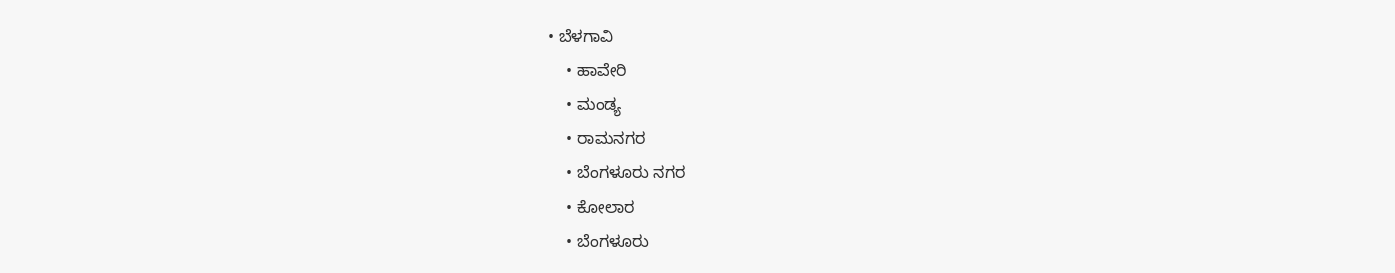• ಬೆಳಗಾವಿ
    • ಹಾವೇರಿ
    • ಮಂಡ್ಯ
    • ರಾಮನಗರ
    • ಬೆಂಗಳೂರು ನಗರ
    • ಕೋಲಾರ
    • ಬೆಂಗಳೂರು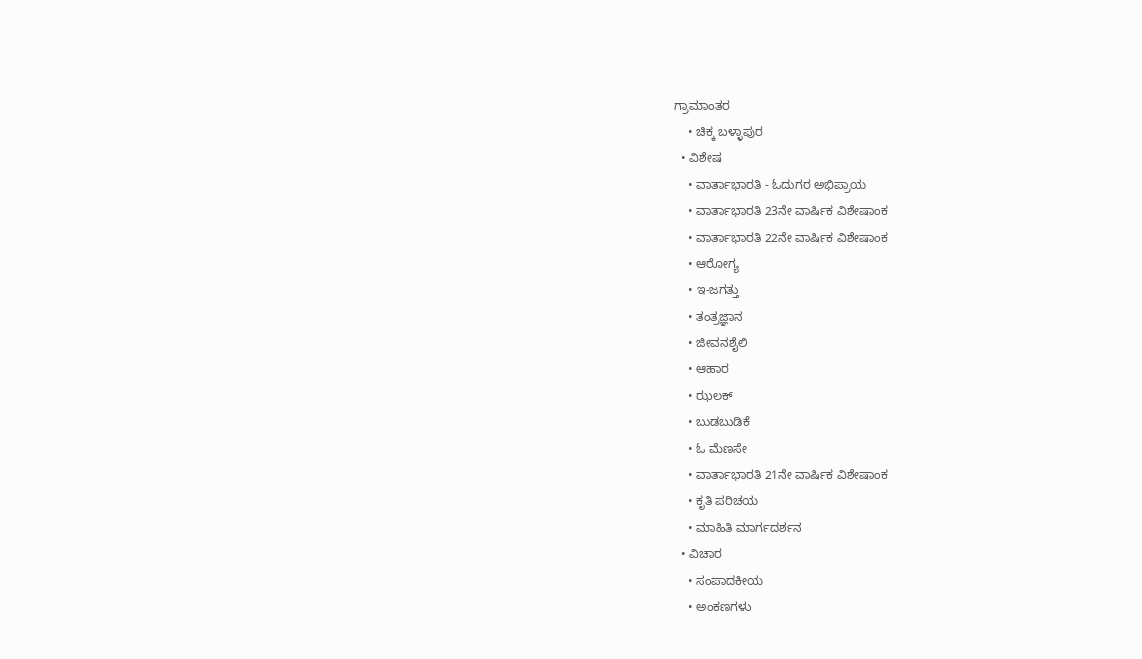ಗ್ರಾಮಾಂತರ
    • ಚಿಕ್ಕ ಬಳ್ಳಾಪುರ
  • ವಿಶೇಷ
    • ವಾರ್ತಾಭಾರತಿ - ಓದುಗರ ಅಭಿಪ್ರಾಯ
    • ವಾರ್ತಾಭಾರತಿ 23ನೇ ವಾರ್ಷಿಕ ವಿಶೇಷಾಂಕ
    • ವಾರ್ತಾಭಾರತಿ 22ನೇ ವಾರ್ಷಿಕ ವಿಶೇಷಾಂಕ
    • ಆರೋಗ್ಯ
    • ಇ-ಜಗತ್ತು
    • ತಂತ್ರಜ್ಞಾನ
    • ಜೀವನಶೈಲಿ
    • ಆಹಾರ
    • ಝಲಕ್
    • ಬುಡಬುಡಿಕೆ
    • ಓ ಮೆಣಸೇ
    • ವಾರ್ತಾಭಾರತಿ 21ನೇ ವಾರ್ಷಿಕ ವಿಶೇಷಾಂಕ
    • ಕೃತಿ ಪರಿಚಯ
    • ಮಾಹಿತಿ ಮಾರ್ಗದರ್ಶನ
  • ವಿಚಾರ
    • ಸಂಪಾದಕೀಯ
    • ಅಂಕಣಗಳು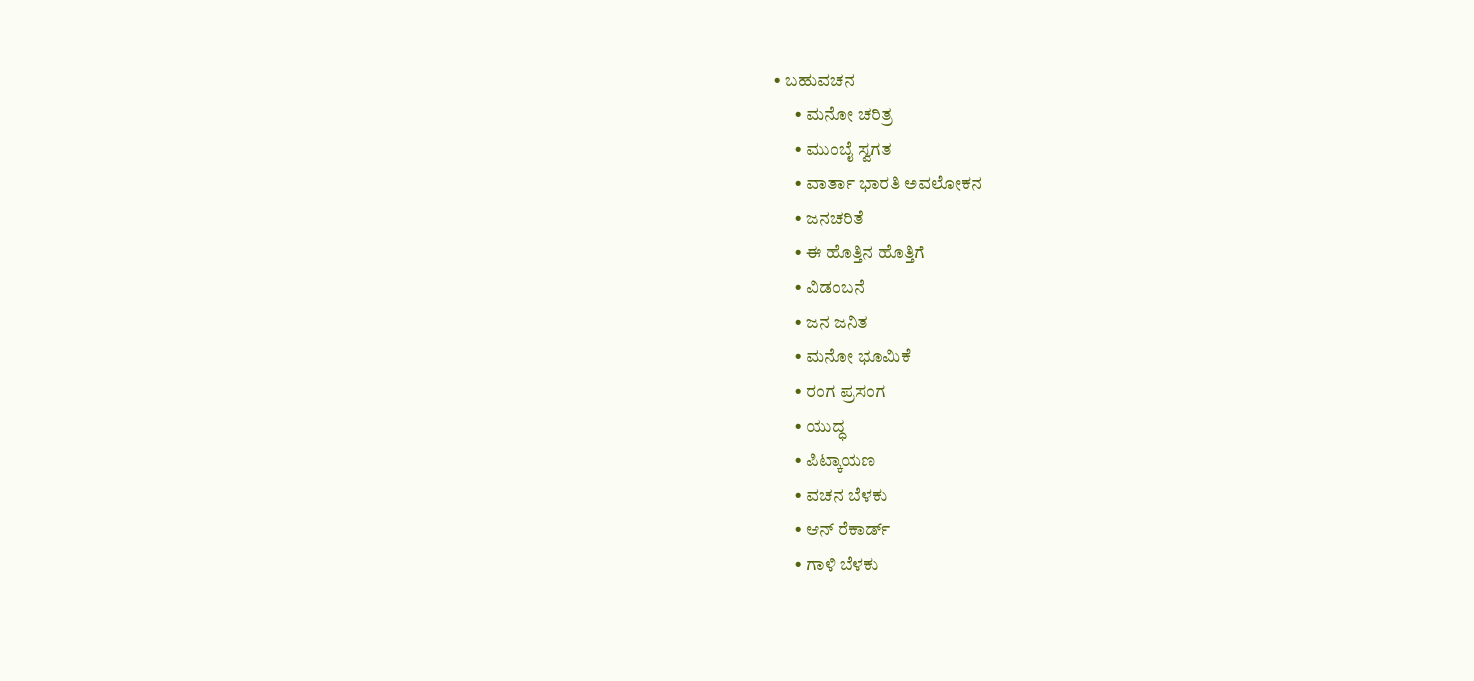• ಬಹುವಚನ
      • ಮನೋ ಚರಿತ್ರ
      • ಮುಂಬೈ ಸ್ವಗತ
      • ವಾರ್ತಾ ಭಾರತಿ ಅವಲೋಕನ
      • ಜನಚರಿತೆ
      • ಈ ಹೊತ್ತಿನ ಹೊತ್ತಿಗೆ
      • ವಿಡಂಬನೆ
      • ಜನ ಜನಿತ
      • ಮನೋ ಭೂಮಿಕೆ
      • ರಂಗ ಪ್ರಸಂಗ
      • ಯುದ್ಧ
      • ಪಿಟ್ಕಾಯಣ
      • ವಚನ ಬೆಳಕು
      • ಆನ್ ರೆಕಾರ್ಡ್
      • ಗಾಳಿ ಬೆಳಕು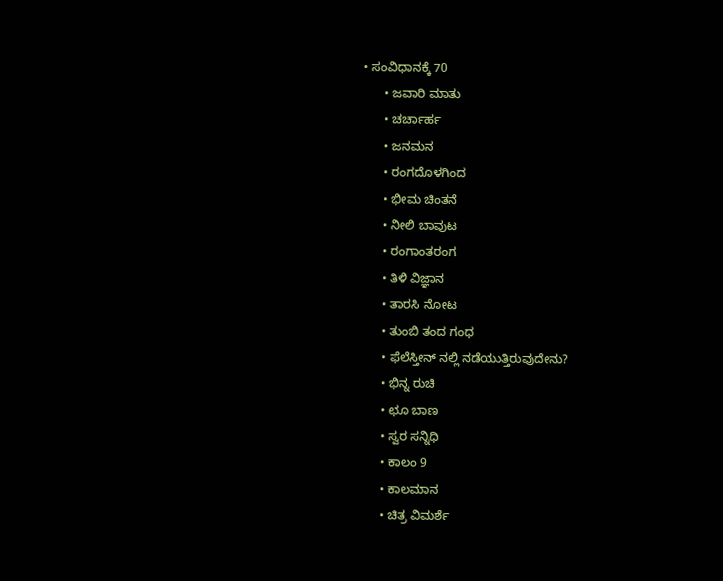• ಸಂವಿಧಾನಕ್ಕೆ 70
      • ಜವಾರಿ ಮಾತು
      • ಚರ್ಚಾರ್ಹ
      • ಜನಮನ
      • ರಂಗದೊಳಗಿಂದ
      • ಭೀಮ ಚಿಂತನೆ
      • ನೀಲಿ ಬಾವುಟ
      • ರಂಗಾಂತರಂಗ
      • ತಿಳಿ ವಿಜ್ಞಾನ
      • ತಾರಸಿ ನೋಟ
      • ತುಂಬಿ ತಂದ ಗಂಧ
      • ಫೆಲೆಸ್ತೀನ್ ‌ನಲ್ಲಿ ನಡೆಯುತ್ತಿರುವುದೇನು?
      • ಭಿನ್ನ ರುಚಿ
      • ಛೂ ಬಾಣ
      • ಸ್ವರ ಸನ್ನಿಧಿ
      • ಕಾಲಂ 9
      • ಕಾಲಮಾನ
      • ಚಿತ್ರ ವಿಮರ್ಶೆ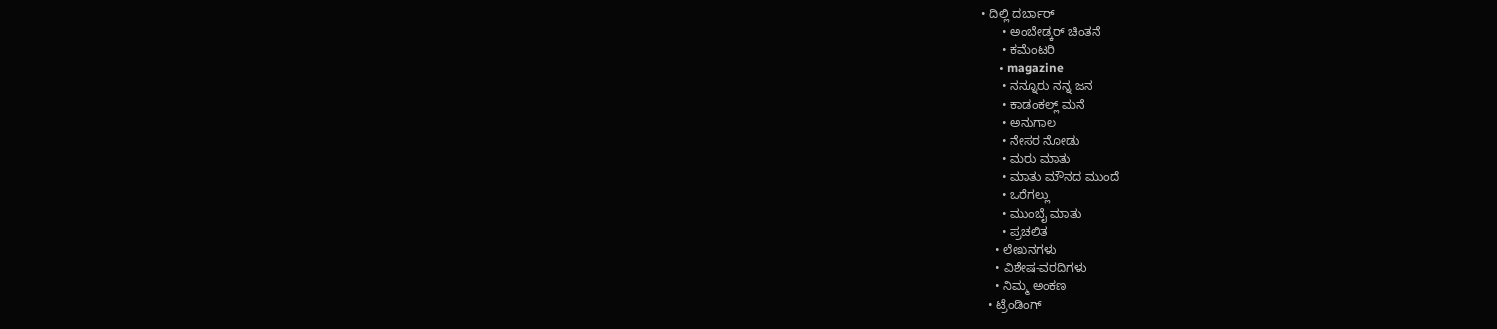• ದಿಲ್ಲಿ ದರ್ಬಾರ್
      • ಅಂಬೇಡ್ಕರ್ ಚಿಂತನೆ
      • ಕಮೆಂಟರಿ
      • magazine
      • ನನ್ನೂರು ನನ್ನ ಜನ
      • ಕಾಡಂಕಲ್ಲ್ ಮನೆ
      • ಅನುಗಾಲ
      • ನೇಸರ ನೋಡು
      • ಮರು ಮಾತು
      • ಮಾತು ಮೌನದ ಮುಂದೆ
      • ಒರೆಗಲ್ಲು
      • ಮುಂಬೈ ಮಾತು
      • ಪ್ರಚಲಿತ
    • ಲೇಖನಗಳು
    • ವಿಶೇಷ-ವರದಿಗಳು
    • ನಿಮ್ಮ ಅಂಕಣ
  • ಟ್ರೆಂಡಿಂಗ್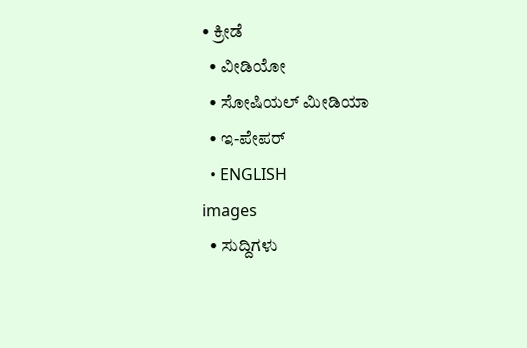• ಕ್ರೀಡೆ
  • ವೀಡಿಯೋ
  • ಸೋಷಿಯಲ್ ಮೀಡಿಯಾ
  • ಇ-ಪೇಪರ್
  • ENGLISH
images
  • ಸುದ್ದಿಗಳು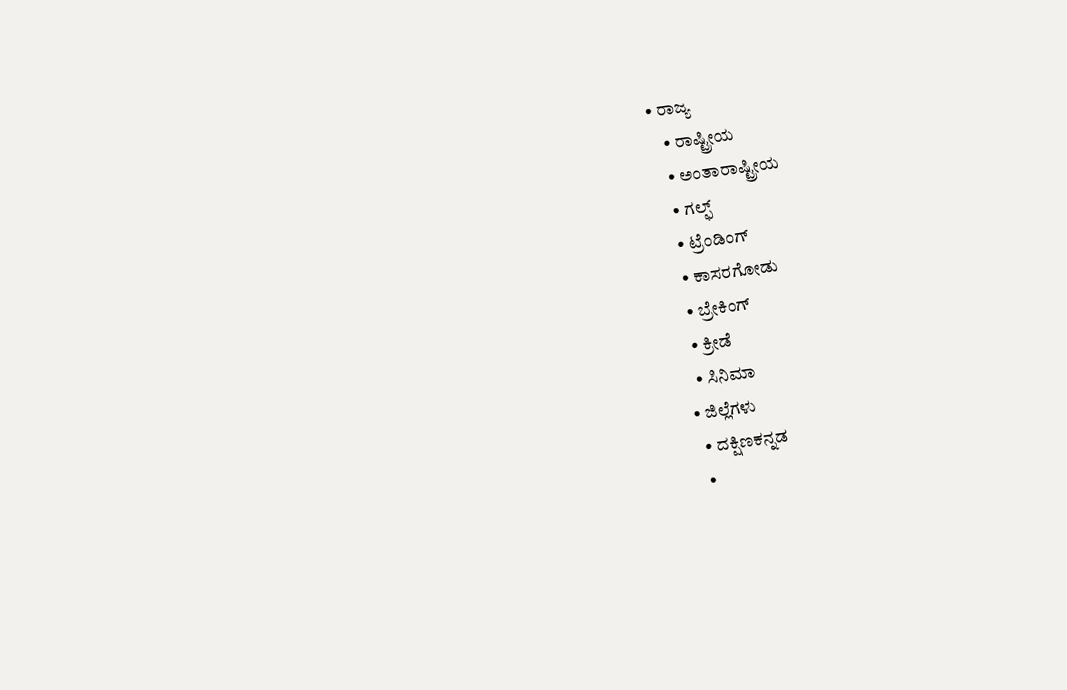• ರಾಜ್ಯ
    • ರಾಷ್ಟ್ರೀಯ
    • ಅಂತಾರಾಷ್ಟ್ರೀಯ
    • ಗಲ್ಫ್
    • ಟ್ರೆಂಡಿಂಗ್
    • ಕಾಸರಗೋಡು
    • ಬ್ರೇಕಿಂಗ್
    • ಕ್ರೀಡೆ
    • ಸಿನಿಮಾ
  • ಜಿಲ್ಲೆಗಳು
    • ದಕ್ಷಿಣಕನ್ನಡ
    •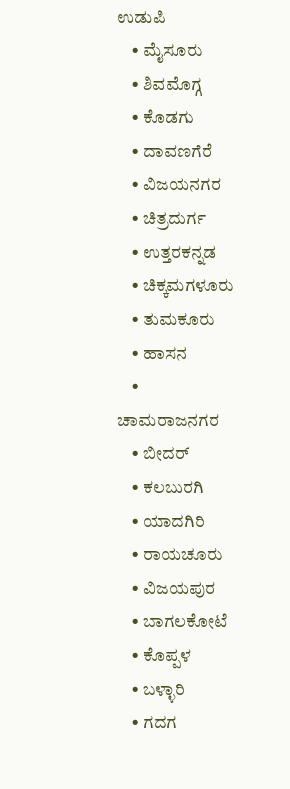ಉಡುಪಿ
    • ಮೈಸೂರು
    • ಶಿವಮೊಗ್ಗ
    • ಕೊಡಗು
    • ದಾವಣಗೆರೆ
    • ವಿಜಯನಗರ
    • ಚಿತ್ರದುರ್ಗ
    • ಉತ್ತರಕನ್ನಡ
    • ಚಿಕ್ಕಮಗಳೂರು
    • ತುಮಕೂರು
    • ಹಾಸನ
    • ಚಾಮರಾಜನಗರ
    • ಬೀದರ್‌
    • ಕಲಬುರಗಿ
    • ಯಾದಗಿರಿ
    • ರಾಯಚೂರು
    • ವಿಜಯಪುರ
    • ಬಾಗಲಕೋಟೆ
    • ಕೊಪ್ಪಳ
    • ಬಳ್ಳಾರಿ
    • ಗದಗ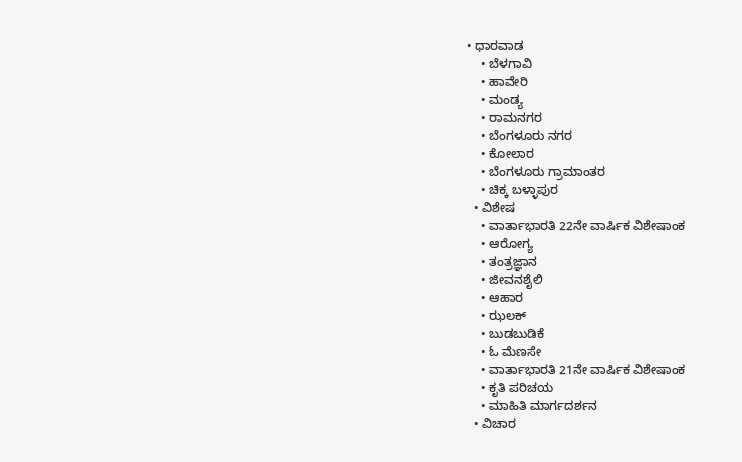• ಧಾರವಾಡ
    • ಬೆಳಗಾವಿ
    • ಹಾವೇರಿ
    • ಮಂಡ್ಯ
    • ರಾಮನಗರ
    • ಬೆಂಗಳೂರು ನಗರ
    • ಕೋಲಾರ
    • ಬೆಂಗಳೂರು ಗ್ರಾಮಾಂತರ
    • ಚಿಕ್ಕ ಬಳ್ಳಾಪುರ
  • ವಿಶೇಷ
    • ವಾರ್ತಾಭಾರತಿ 22ನೇ ವಾರ್ಷಿಕ ವಿಶೇಷಾಂಕ
    • ಆರೋಗ್ಯ
    • ತಂತ್ರಜ್ಞಾನ
    • ಜೀವನಶೈಲಿ
    • ಆಹಾರ
    • ಝಲಕ್
    • ಬುಡಬುಡಿಕೆ
    • ಓ ಮೆಣಸೇ
    • ವಾರ್ತಾಭಾರತಿ 21ನೇ ವಾರ್ಷಿಕ ವಿಶೇಷಾಂಕ
    • ಕೃತಿ ಪರಿಚಯ
    • ಮಾಹಿತಿ ಮಾರ್ಗದರ್ಶನ
  • ವಿಚಾರ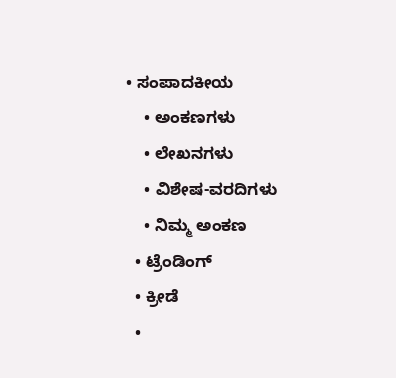• ಸಂಪಾದಕೀಯ
    • ಅಂಕಣಗಳು
    • ಲೇಖನಗಳು
    • ವಿಶೇಷ-ವರದಿಗಳು
    • ನಿಮ್ಮ ಅಂಕಣ
  • ಟ್ರೆಂಡಿಂಗ್
  • ಕ್ರೀಡೆ
  •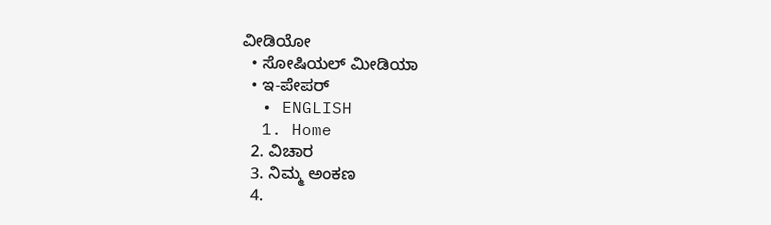ವೀಡಿಯೋ
  • ಸೋಷಿಯಲ್ ಮೀಡಿಯಾ
  • ಇ-ಪೇಪರ್
  • ENGLISH
  1. Home
  2. ವಿಚಾರ
  3. ನಿಮ್ಮ ಅಂಕಣ
  4.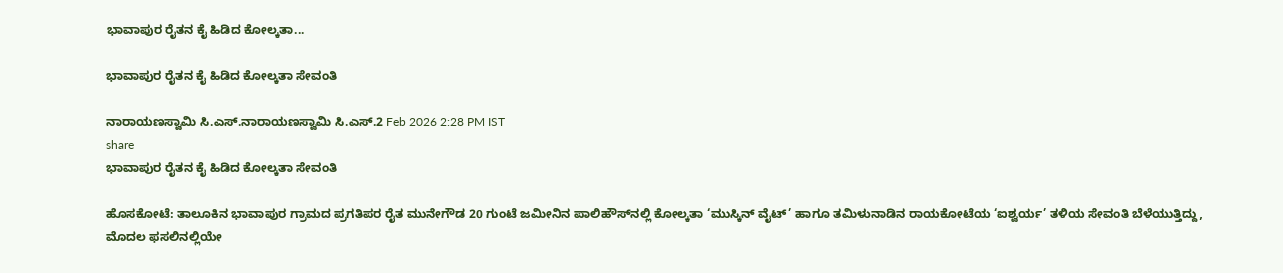ಭಾವಾಪುರ ರೈತನ ಕೈ ಹಿಡಿದ ಕೋಲ್ಕತಾ...

ಭಾವಾಪುರ ರೈತನ ಕೈ ಹಿಡಿದ ಕೋಲ್ಕತಾ ಸೇವಂತಿ

ನಾರಾಯಣಸ್ವಾಮಿ ಸಿ.ಎಸ್.ನಾರಾಯಣಸ್ವಾಮಿ ಸಿ.ಎಸ್.2 Feb 2026 2:28 PM IST
share
ಭಾವಾಪುರ ರೈತನ ಕೈ ಹಿಡಿದ ಕೋಲ್ಕತಾ ಸೇವಂತಿ

ಹೊಸಕೋಟೆ: ತಾಲೂಕಿನ ಭಾವಾಪುರ ಗ್ರಾಮದ ಪ್ರಗತಿಪರ ರೈತ ಮುನೇಗೌಡ 20 ಗುಂಟೆ ಜಮೀನಿನ ಪಾಲಿಹೌಸ್‌ನಲ್ಲಿ ಕೋಲ್ಕತಾ ‘ಮುಸ್ಕಿನ್ ವೈಟ್’ ಹಾಗೂ ತಮಿಳುನಾಡಿನ ರಾಯಕೋಟೆಯ ‘ಐಶ್ವರ್ಯ’ ತಳಿಯ ಸೇವಂತಿ ಬೆಳೆಯುತ್ತಿದ್ದು, ಮೊದಲ ಫಸಲಿನಲ್ಲಿಯೇ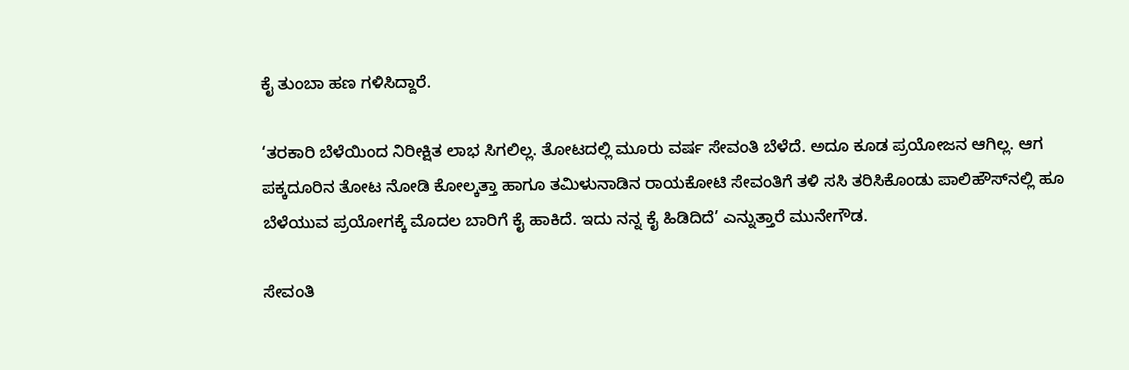ಕೈ ತುಂಬಾ ಹಣ ಗಳಿಸಿದ್ದಾರೆ.

‘ತರಕಾರಿ ಬೆಳೆಯಿಂದ ನಿರೀಕ್ಷಿತ ಲಾಭ ಸಿಗಲಿಲ್ಲ. ತೋಟದಲ್ಲಿ ಮೂರು ವರ್ಷ ಸೇವಂತಿ ಬೆಳೆದೆ. ಅದೂ ಕೂಡ ಪ್ರಯೋಜನ ಆಗಿಲ್ಲ. ಆಗ ಪಕ್ಕದೂರಿನ ತೋಟ ನೋಡಿ ಕೋಲ್ಕತ್ತಾ ಹಾಗೂ ತಮಿಳುನಾಡಿನ ರಾಯಕೋಟಿ ಸೇವಂತಿಗೆ ತಳಿ ಸಸಿ ತರಿಸಿಕೊಂಡು ಪಾಲಿಹೌಸ್‌ನಲ್ಲಿ ಹೂ ಬೆಳೆಯುವ ಪ್ರಯೋಗಕ್ಕೆ ಮೊದಲ ಬಾರಿಗೆ ಕೈ ಹಾಕಿದೆ. ಇದು ನನ್ನ ಕೈ ಹಿಡಿದಿದೆ’ ಎನ್ನುತ್ತಾರೆ ಮುನೇಗೌಡ.

ಸೇವಂತಿ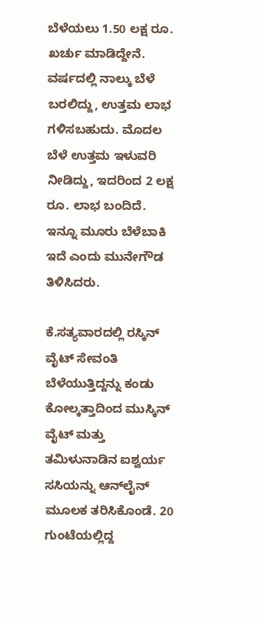ಬೆಳೆಯಲು 1.50 ಲಕ್ಷ ರೂ. ಖರ್ಚು ಮಾಡಿದ್ದೇನೆ. ವರ್ಷದಲ್ಲಿ ನಾಲ್ಕು ಬೆಳೆ ಬರಲಿದ್ದು, ಉತ್ತಮ ಲಾಭ ಗಳಿಸಬಹುದು. ಮೊದಲ ಬೆಳೆ ಉತ್ತಮ ಇಳುವರಿ ನೀಡಿದ್ದು, ಇದರಿಂದ 2 ಲಕ್ಷ ರೂ. ಲಾಭ ಬಂದಿದೆ. ಇನ್ನೂ ಮೂರು ಬೆಳೆಬಾಕಿ ಇದೆ ಎಂದು ಮುನೇಗೌಡ ತಿಳಿಸಿದರು.

ಕೆ.ಸತ್ಯವಾರದಲ್ಲಿ ರಸ್ಕಿನ್ ವೈಟ್ ಸೇವಂತಿ ಬೆಳೆಯುತ್ತಿದ್ದನ್ನು ಕಂಡು ಕೋಲ್ಕತ್ತಾದಿಂದ ಮುಸ್ಕಿನ್ ವೈಟ್ ಮತ್ತು ತಮಿಳುನಾಡಿನ ಐಶ್ವರ್ಯ ಸಸಿಯನ್ನು ಆನ್‌ಲೈನ್ ಮೂಲಕ ತರಿಸಿಕೊಂಡೆ. 20 ಗುಂಟೆಯಲ್ಲಿದ್ದ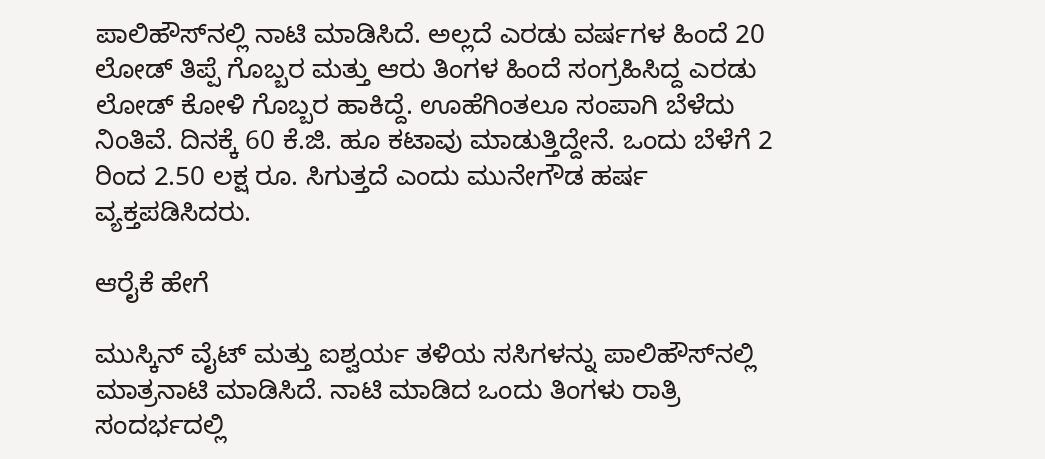ಪಾಲಿಹೌಸ್‌ನಲ್ಲಿ ನಾಟಿ ಮಾಡಿಸಿದೆ. ಅಲ್ಲದೆ ಎರಡು ವರ್ಷಗಳ ಹಿಂದೆ 20 ಲೋಡ್ ತಿಪ್ಪೆ ಗೊಬ್ಬರ ಮತ್ತು ಆರು ತಿಂಗಳ ಹಿಂದೆ ಸಂಗ್ರಹಿಸಿದ್ದ ಎರಡು ಲೋಡ್ ಕೋಳಿ ಗೊಬ್ಬರ ಹಾಕಿದ್ದೆ. ಊಹೆಗಿಂತಲೂ ಸಂಪಾಗಿ ಬೆಳೆದು ನಿಂತಿವೆ. ದಿನಕ್ಕೆ 60 ಕೆ.ಜಿ. ಹೂ ಕಟಾವು ಮಾಡುತ್ತಿದ್ದೇನೆ. ಒಂದು ಬೆಳೆಗೆ 2 ರಿಂದ 2.50 ಲಕ್ಷ ರೂ. ಸಿಗುತ್ತದೆ ಎಂದು ಮುನೇಗೌಡ ಹರ್ಷ ವ್ಯಕ್ತಪಡಿಸಿದರು.

ಆರೈಕೆ ಹೇಗೆ

ಮುಸ್ಕಿನ್ ವೈಟ್ ಮತ್ತು ಐಶ್ವರ್ಯ ತಳಿಯ ಸಸಿಗಳನ್ನು ಪಾಲಿಹೌಸ್‌ನಲ್ಲಿ ಮಾತ್ರನಾಟಿ ಮಾಡಿಸಿದೆ. ನಾಟಿ ಮಾಡಿದ ಒಂದು ತಿಂಗಳು ರಾತ್ರಿ ಸಂದರ್ಭದಲ್ಲಿ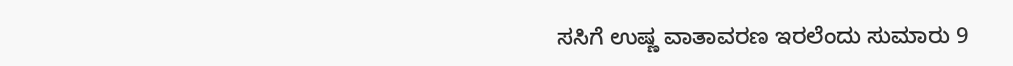ಸಸಿಗೆ ಉಷ್ಣ ವಾತಾವರಣ ಇರಲೆಂದು ಸುಮಾರು 9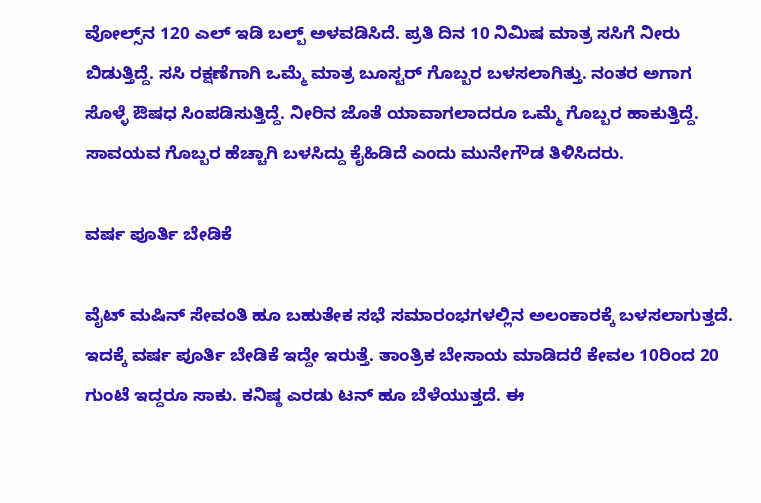ವೋಲ್ಸ್‌ನ 120 ಎಲ್ ಇಡಿ ಬಲ್ಬ್ ಅಳವಡಿಸಿದೆ. ಪ್ರತಿ ದಿನ 10 ನಿಮಿಷ ಮಾತ್ರ ಸಸಿಗೆ ನೀರು ಬಿಡುತ್ತಿದ್ದೆ. ಸಸಿ ರಕ್ಷಣೆಗಾಗಿ ಒಮ್ಮೆ ಮಾತ್ರ ಬೂಸ್ಟರ್ ಗೊಬ್ಬರ ಬಳಸಲಾಗಿತ್ತು. ನಂತರ ಅಗಾಗ ಸೊಳ್ಳೆ ಔಷಧ ಸಿಂಪಡಿಸುತ್ತಿದ್ದೆ. ನೀರಿನ ಜೊತೆ ಯಾವಾಗಲಾದರೂ ಒಮ್ಮೆ ಗೊಬ್ಬರ ಹಾಕುತ್ತಿದ್ದೆ. ಸಾವಯವ ಗೊಬ್ಬರ ಹೆಚ್ಚಾಗಿ ಬಳಸಿದ್ದು ಕೈಹಿಡಿದೆ ಎಂದು ಮುನೇಗೌಡ ತಿಳಿಸಿದರು.

ವರ್ಷ ಪೂರ್ತಿ ಬೇಡಿಕೆ

ವೈಟ್ ಮಷಿನ್ ಸೇವಂತಿ ಹೂ ಬಹುತೇಕ ಸಭೆ ಸಮಾರಂಭಗಳಲ್ಲಿನ ಅಲಂಕಾರಕ್ಕೆ ಬಳಸಲಾಗುತ್ತದೆ. ಇದಕ್ಕೆ ವರ್ಷ ಪೂರ್ತಿ ಬೇಡಿಕೆ ಇದ್ದೇ ಇರುತ್ತೆ. ತಾಂತ್ರಿಕ ಬೇಸಾಯ ಮಾಡಿದರೆ ಕೇವಲ 10ರಿಂದ 20 ಗುಂಟೆ ಇದ್ದರೂ ಸಾಕು. ಕನಿಷ್ಠ ಎರಡು ಟನ್ ಹೂ ಬೆಳೆಯುತ್ತದೆ. ಈ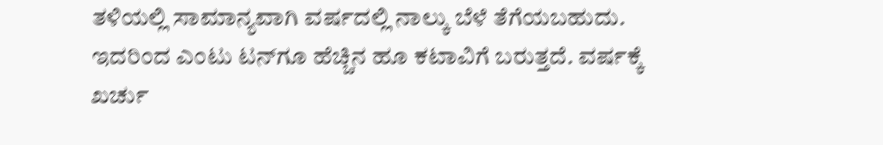ತಳಿಯಲ್ಲಿ ಸಾಮಾನ್ಯವಾಗಿ ವರ್ಷದಲ್ಲಿ ನಾಲ್ಕು ಬೆಳೆ ತೆಗೆಯಬಹುದು. ಇದರಿಂದ ಎಂಟು ಟನ್‌ಗೂ ಹೆಚ್ಚಿನ ಹೂ ಕಟಾವಿಗೆ ಬರುತ್ತದೆ. ವರ್ಷಕ್ಕೆ ಖರ್ಚು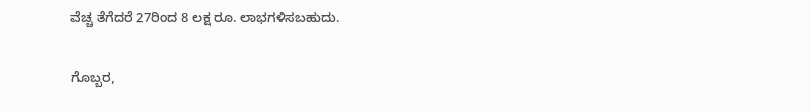ವೆಚ್ಚ ತೆಗೆದರೆ 27ರಿಂದ 8 ಲಕ್ಷ ರೂ. ಲಾಭಗಳಿಸಬಹುದು.

ಗೊಬ್ಬರ,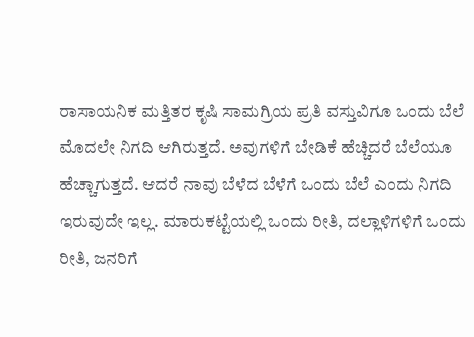ರಾಸಾಯನಿಕ ಮತ್ತಿತರ ಕೃಷಿ ಸಾಮಗ್ರಿಯ ಪ್ರತಿ ವಸ್ತುವಿಗೂ ಒಂದು ಬೆಲೆ ಮೊದಲೇ ನಿಗದಿ ಆಗಿರುತ್ತದೆ. ಅವುಗಳಿಗೆ ಬೇಡಿಕೆ ಹೆಚ್ಚಿದರೆ ಬೆಲೆಯೂ ಹೆಚ್ಚಾಗುತ್ತದೆ. ಆದರೆ ನಾವು ಬೆಳೆದ ಬೆಳೆಗೆ ಒಂದು ಬೆಲೆ ಎಂದು ನಿಗದಿ ಇರುವುದೇ ಇಲ್ಲ. ಮಾರುಕಟ್ಟೆಯಲ್ಲಿ ಒಂದು ರೀತಿ, ದಲ್ಲಾಳಿಗಳಿಗೆ ಒಂದು ರೀತಿ, ಜನರಿಗೆ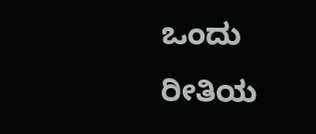ಒಂದು ರೀತಿಯ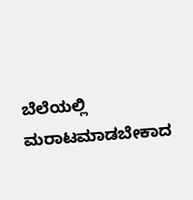ಬೆಲೆಯಲ್ಲಿ ಮರಾಟಮಾಡಬೇಕಾದ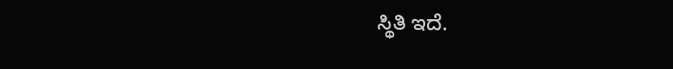ಸ್ಥಿತಿ ಇದೆ.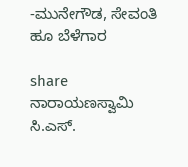-ಮುನೇಗೌಡ, ಸೇವಂತಿ ಹೂ ಬೆಳೆಗಾರ

share
ನಾರಾಯಣಸ್ವಾಮಿ ಸಿ.ಎಸ್.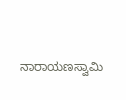ನಾರಾಯಣಸ್ವಾಮಿ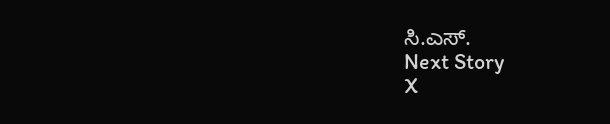ಸಿ.ಎಸ್.
Next Story
X